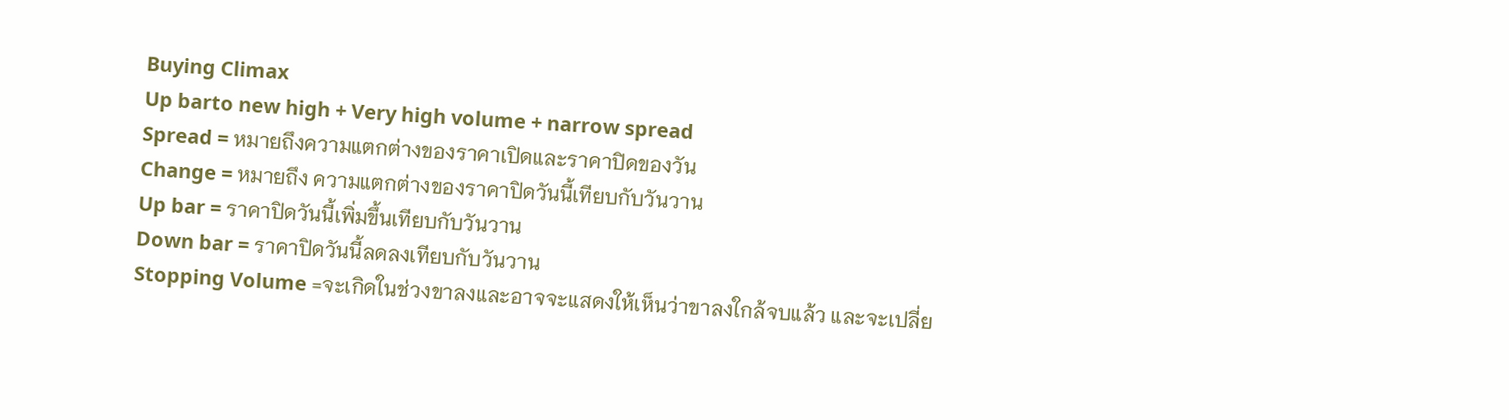Buying Climax
Up barto new high + Very high volume + narrow spread
Spread = หมายถึงความแตกต่างของราคาเปิดและราคาปิดของวัน
Change = หมายถึง ความแตกต่างของราคาปิดวันนี้เทียบกับวันวาน
Up bar = ราคาปิดวันนี้เพิ่มขึ้นเทียบกับวันวาน
Down bar = ราคาปิดวันนี้ลดลงเทียบกับวันวาน
Stopping Volume =จะเกิดในช่วงขาลงและอาจจะแสดงให้เห็นว่าขาลงใกล้จบแล้ว และจะเปลี่ย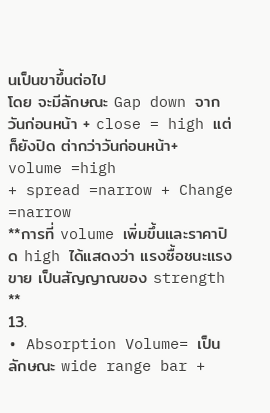นเป็นขาขึ้นต่อไป
โดย จะมีลักษณะ Gap down จากวันก่อนหน้า + close = high แต่ก็ยังปิด ต่ากว่าวันก่อนหน้า+ volume =high
+ spread =narrow + Change =narrow
**การที่ volume เพิ่มขึ้นและราคาปิด high ได้แสดงว่า แรงซื้อชนะแรงขาย เป็นสัญญาณของ strength **
13.
• Absorption Volume= เป็นลักษณะ wide range bar +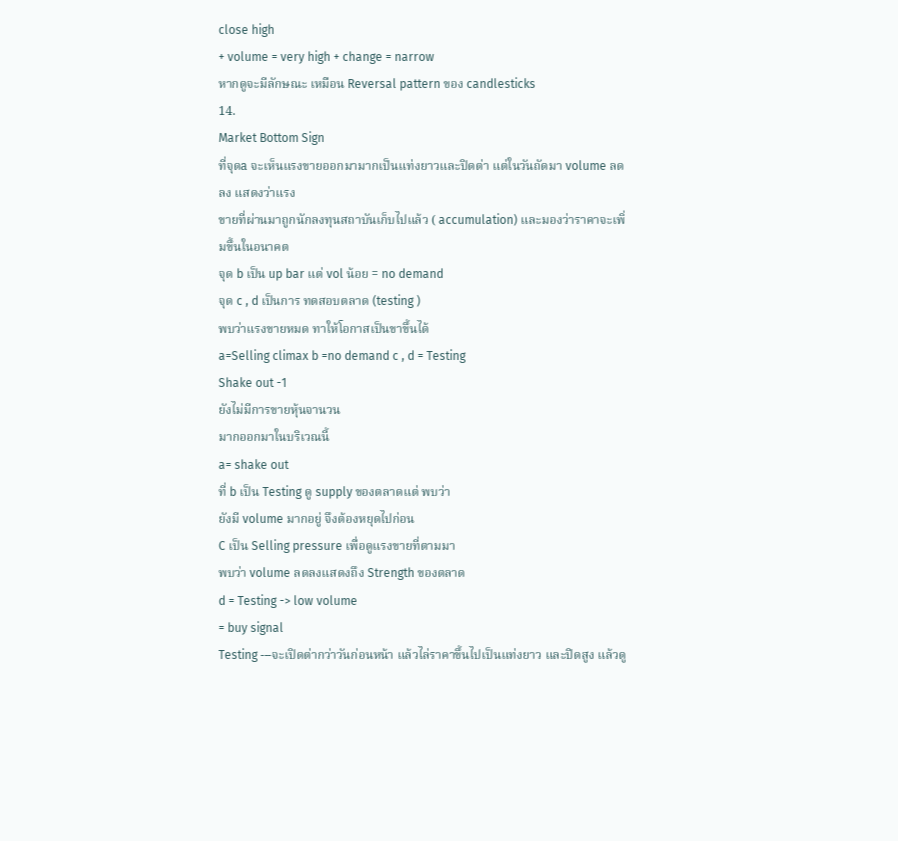close high
+ volume = very high + change = narrow
หากดูจะมีลักษณะ เหมือน Reversal pattern ของ candlesticks
14.
Market Bottom Sign
ที่จุดa จะเห็นแรงขายออกมามากเป็นแท่งยาวและปิดต่า แต่ในวันถัดมา volume ลดลง แสดงว่าแรง
ขายที่ผ่านมาถูกนักลงทุนสถาบันเก็บไปแล้ว ( accumulation) และมองว่าราคาจะเพิ่มขึ้นในอนาคต
จุด b เป็น up bar แต่ vol น้อย = no demand
จุด c , d เป็นการ ทดสอบตลาด (testing )
พบว่าแรงขายหมด ทาให้โอกาสเป็นขาขึ้นได้
a=Selling climax b =no demand c , d = Testing
Shake out -1
ยังไม่มีการขายหุ้นจานวน
มากออกมาในบริเวณนี้
a= shake out
ที่ b เป็น Testing ดู supply ของตลาดแต่ พบว่า
ยังมี volume มากอยู่ จึงต้องหยุดไปก่อน
C เป็น Selling pressure เพื่อดูแรงขายที่ตามมา
พบว่า volume ลดลงแสดงถึง Strength ของตลาด
d = Testing -> low volume
= buy signal
Testing ---จะเปิดต่ากว่าวันก่อนหน้า แล้วไล่ราคาขึ้นไปเป็นแท่งยาว และปิดสูง แล้วดู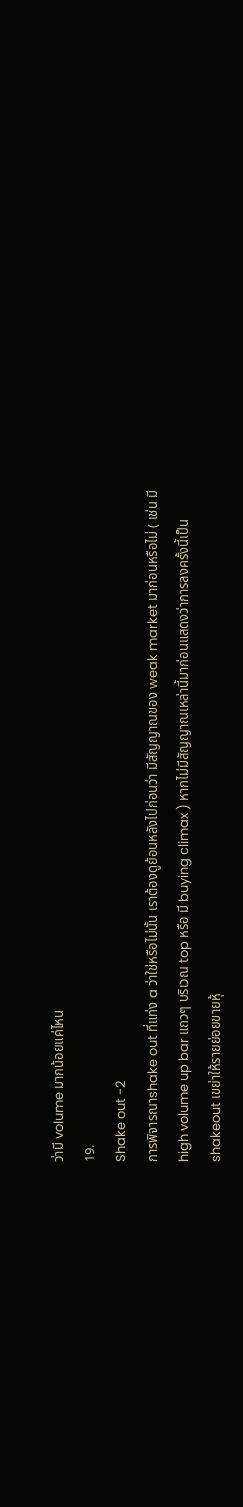ว่ามี volume มากน้อยแค่ไหน
19.
Shake out -2
การพิจารณาshake out ที่แท่ง a ว่าใช่หรือไม่นั้น เราต้องดูย้อนหลังไปก่อนว่า มีสัญญาณของ weak market มาก่อนหรือไม่ ( เช่น มี
high volume up bar แถวๆ บริเวณ top หรือ มี buying climax ) หากไม่มีสัญญาณเหล่านี้มาก่อนแสดงว่าการลงครั้งนี้เป็น
shakeout เขย่าให้รายย่อยขายหุ้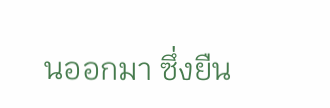นออกมา ซึ่งยืน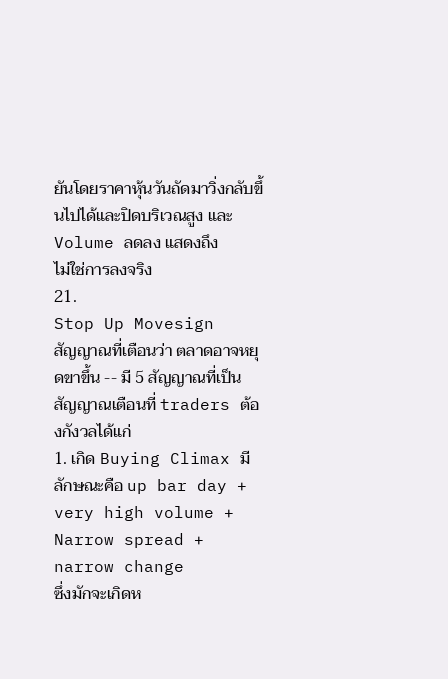ยันโดยราคาหุ้นวันถัดมาวิ่งกลับขึ้นไปได้และปิดบริเวณสูง และ Volume ลดลง แสดงถึง
ไม่ใช่การลงจริง
21.
Stop Up Movesign
สัญญาณที่เตือนว่า ตลาดอาจหยุดขาขึ้น -- มี 5 สัญญาณที่เป็นสัญญาณเตือนที่ traders ต้องกังวลได้แก่
1. เกิด Buying Climax มีลักษณะคือ up bar day + very high volume + Narrow spread + narrow change
ซึ่งมักจะเกิดห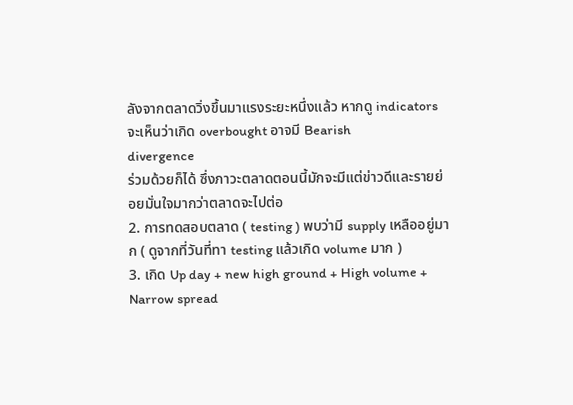ลังจากตลาดวิ่งขึ้นมาแรงระยะหนึ่งแล้ว หากดู indicators จะเห็นว่าเกิด overbought อาจมี Bearish
divergence
ร่วมด้วยก็ได้ ซึ่งภาวะตลาดตอนนี้มักจะมีแต่ข่าวดีและรายย่อยมั่นใจมากว่าตลาดจะไปต่อ
2. การทดสอบตลาด ( testing ) พบว่ามี supply เหลืออยู่มาก ( ดูจากที่วันที่ทา testing แล้วเกิด volume มาก )
3. เกิด Up day + new high ground + High volume + Narrow spread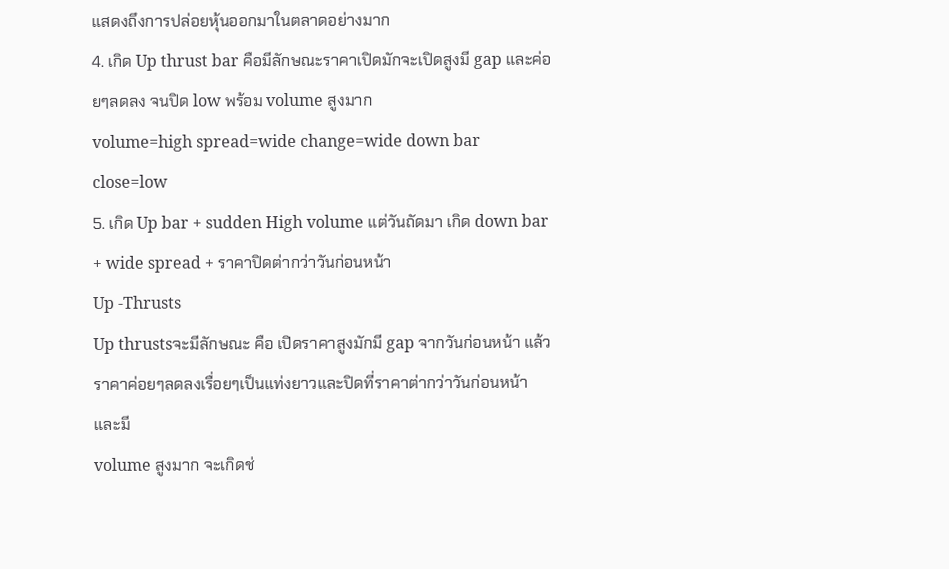แสดงถึงการปล่อยหุ้นออกมาในตลาดอย่างมาก
4. เกิด Up thrust bar คือมีลักษณะราคาเปิดมักจะเปิดสูงมี gap และค่อยๆลดลง จนปิด low พร้อม volume สูงมาก
volume=high spread=wide change=wide down bar close=low
5. เกิด Up bar + sudden High volume แต่วันถัดมา เกิด down bar + wide spread + ราคาปิดต่ากว่าวันก่อนหน้า
Up -Thrusts
Up thrustsจะมีลักษณะ คือ เปิดราคาสูงมักมี gap จากวันก่อนหน้า แล้วราคาค่อยๆลดลงเรื่อยๆเป็นแท่งยาวและปิดที่ราคาต่ากว่าวันก่อนหน้า และมี
volume สูงมาก จะเกิดช่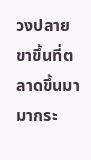วงปลายขาขึ้นที่ตลาดขึ้นมามากระ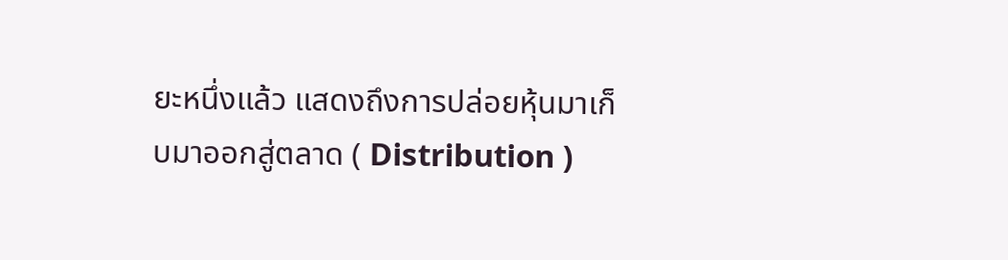ยะหนึ่งแล้ว แสดงถึงการปล่อยหุ้นมาเก็บมาออกสู่ตลาด ( Distribution )